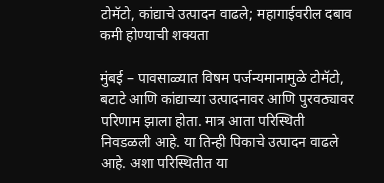टोमॅटो, कांद्याचे उत्पादन वाढले; महागाईवरील दबाव कमी होण्याची शक्यता

मुंबई – पावसाळ्यात विषम पर्जन्यमानामुळे टोमॅटो, बटाटे आणि कांद्याच्या उत्पादनावर आणि पुरवठ्यावर परिणाम झाला होता. मात्र आता परिस्थिती निवडळली आहे. या तिन्ही पिकाचे उत्पादन वाढले आहे. अशा परिस्थितीत या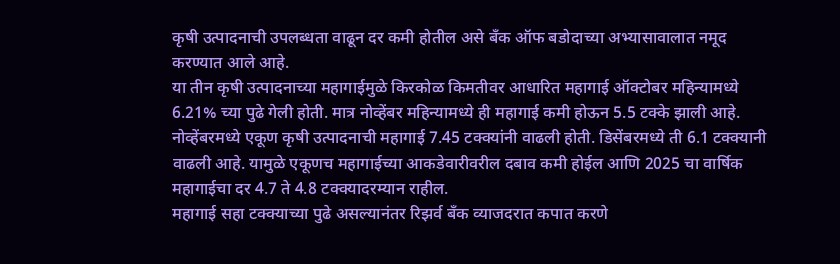कृषी उत्पादनाची उपलब्धता वाढून दर कमी होतील असे बँक ऑफ बडोदाच्या अभ्यासावालात नमूद करण्यात आले आहे.
या तीन कृषी उत्पादनाच्या महागाईमुळे किरकोळ किमतीवर आधारित महागाई ऑक्टोबर महिन्यामध्ये 6.21% च्या पुढे गेली होती. मात्र नोव्हेंबर महिन्यामध्ये ही महागाई कमी होऊन 5.5 टक्के झाली आहे. नोव्हेंबरमध्ये एकूण कृषी उत्पादनाची महागाई 7.45 टक्क्यांनी वाढली होती. डिसेंबरमध्ये ती 6.1 टक्क्यानी वाढली आहे. यामुळे एकूणच महागाईच्या आकडेवारीवरील दबाव कमी होईल आणि 2025 चा वार्षिक महागाईचा दर 4.7 ते 4.8 टक्क्यादरम्यान राहील.
महागाई सहा टक्क्याच्या पुढे असल्यानंतर रिझर्व बँक व्याजदरात कपात करणे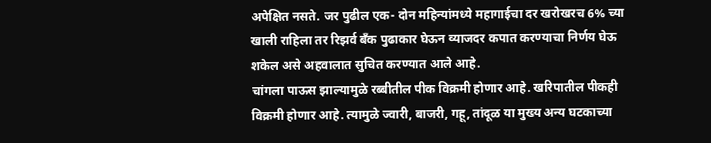अपेक्षित नसते. जर पुढील एक- दोन महिन्यांमध्ये महागाईचा दर खरोखरच 6% च्या खाली राहिला तर रिझर्व बँक पुढाकार घेऊन व्याजदर कपात करण्याचा निर्णय घेऊ शकेल असे अहवालात सुचित करण्यात आले आहे.
चांगला पाऊस झाल्यामुळे रब्बीतील पीक विक्रमी होणार आहे. खरिपातील पीकही विक्रमी होणार आहे. त्यामुळे ज्वारी, बाजरी, गहू, तांदूळ या मुख्य अन्य घटकाच्या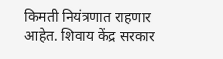किमती नियंत्रणात राहणार आहेत. शिवाय केंद्र सरकार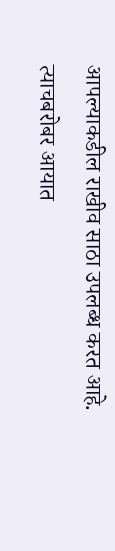आपल्याकडील राखीव साठा उपलब्ध करत आहे. त्याचबरोबर आयात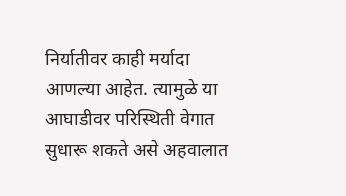निर्यातीवर काही मर्यादा आणल्या आहेत. त्यामुळे या आघाडीवर परिस्थिती वेगात सुधारू शकते असे अहवालात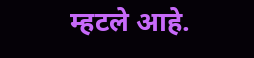म्हटले आहे.